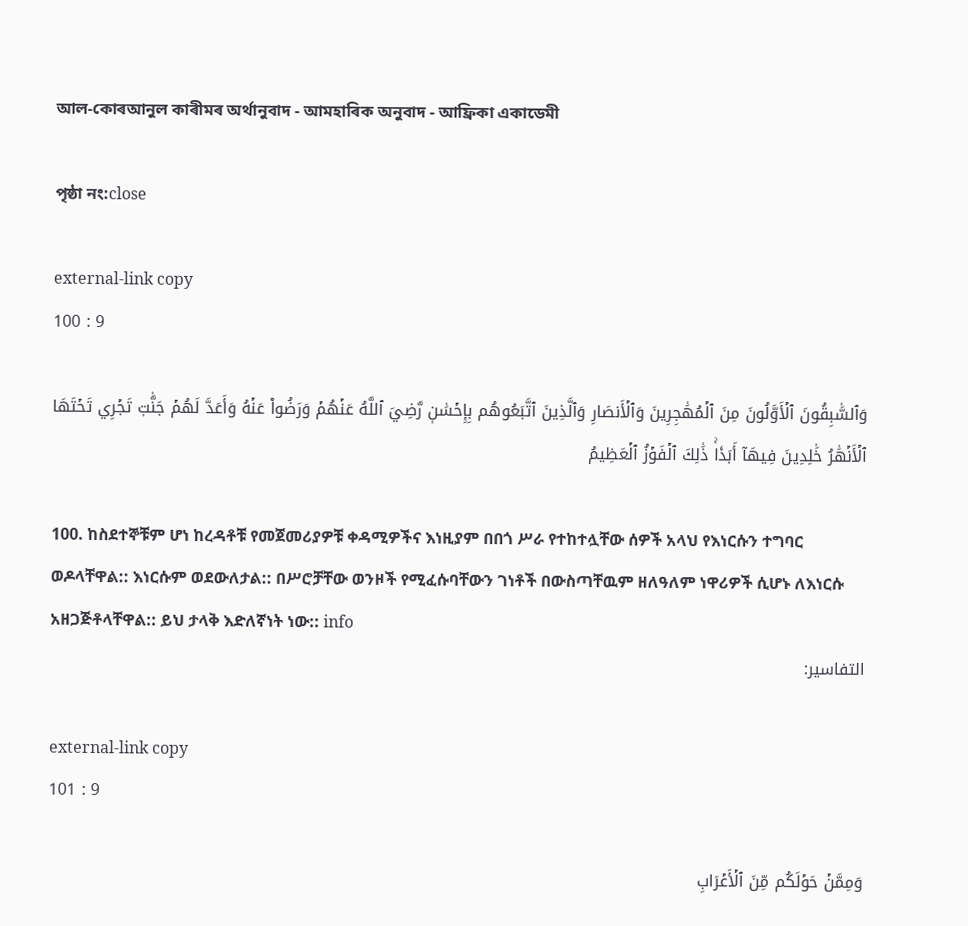আল-কোৰআনুল কাৰীমৰ অৰ্থানুবাদ - আমহাৰিক অনুবাদ - আফ্ৰিকা একাডেমী

পৃষ্ঠা নং:close

external-link copy
100 : 9

وَٱلسَّٰبِقُونَ ٱلۡأَوَّلُونَ مِنَ ٱلۡمُهَٰجِرِينَ وَٱلۡأَنصَارِ وَٱلَّذِينَ ٱتَّبَعُوهُم بِإِحۡسَٰنٖ رَّضِيَ ٱللَّهُ عَنۡهُمۡ وَرَضُواْ عَنۡهُ وَأَعَدَّ لَهُمۡ جَنَّٰتٖ تَجۡرِي تَحۡتَهَا ٱلۡأَنۡهَٰرُ خَٰلِدِينَ فِيهَآ أَبَدٗاۚ ذَٰلِكَ ٱلۡفَوۡزُ ٱلۡعَظِيمُ

100. ከስደተኞቹም ሆነ ከረዳቶቹ የመጀመሪያዎቹ ቀዳሚዎችና እነዚያም በበጎ ሥራ የተከተሏቸው ሰዎች አላህ የእነርሱን ተግባር ወዶላቸዋል:: እነርሱም ወደውለታል:: በሥሮቻቸው ወንዞች የሚፈሱባቸውን ገነቶች በውስጣቸዉም ዘለዓለም ነዋሪዎች ሲሆኑ ለእነርሱ አዘጋጅቶላቸዋል:: ይህ ታላቅ እድለኛነት ነው:: info
التفاسير:

external-link copy
101 : 9

وَمِمَّنۡ حَوۡلَكُم مِّنَ ٱلۡأَعۡرَابِ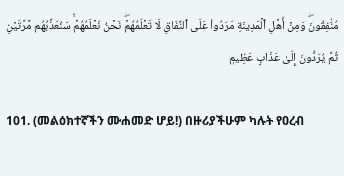مُنَٰفِقُونَۖ وَمِنۡ أَهۡلِ ٱلۡمَدِينَةِ مَرَدُواْ عَلَى ٱلنِّفَاقِ لَا تَعۡلَمُهُمۡۖ نَحۡنُ نَعۡلَمُهُمۡۚ سَنُعَذِّبُهُم مَّرَّتَيۡنِ ثُمَّ يُرَدُّونَ إِلَىٰ عَذَابٍ عَظِيمٖ

101. (መልዕክተኛችን ሙሐመድ ሆይ!) በዙሪያችሁም ካሉት የዐረብ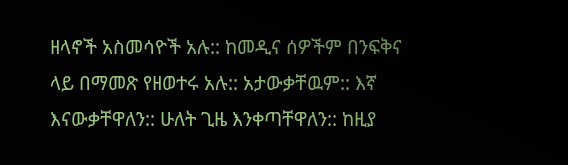ዘላኖች አስመሳዮች አሉ:: ከመዲና ሰዎችም በንፍቅና ላይ በማመጽ የዘወተሩ አሉ:: አታውቃቸዉም:: እኛ እናውቃቸዋለን:: ሁለት ጊዜ እንቀጣቸዋለን:: ከዚያ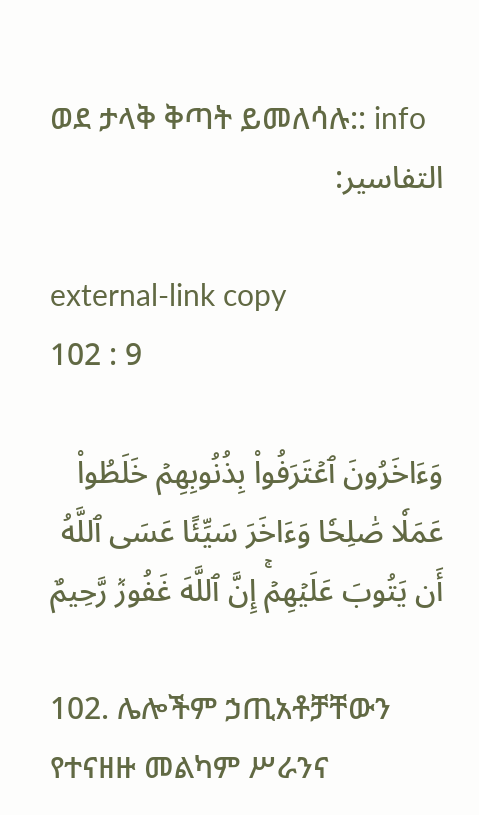ወደ ታላቅ ቅጣት ይመለሳሉ:: info
التفاسير:

external-link copy
102 : 9

وَءَاخَرُونَ ٱعۡتَرَفُواْ بِذُنُوبِهِمۡ خَلَطُواْ عَمَلٗا صَٰلِحٗا وَءَاخَرَ سَيِّئًا عَسَى ٱللَّهُ أَن يَتُوبَ عَلَيۡهِمۡۚ إِنَّ ٱللَّهَ غَفُورٞ رَّحِيمٌ

102. ሌሎችም ኃጢአቶቻቸውን የተናዘዙ መልካም ሥራንና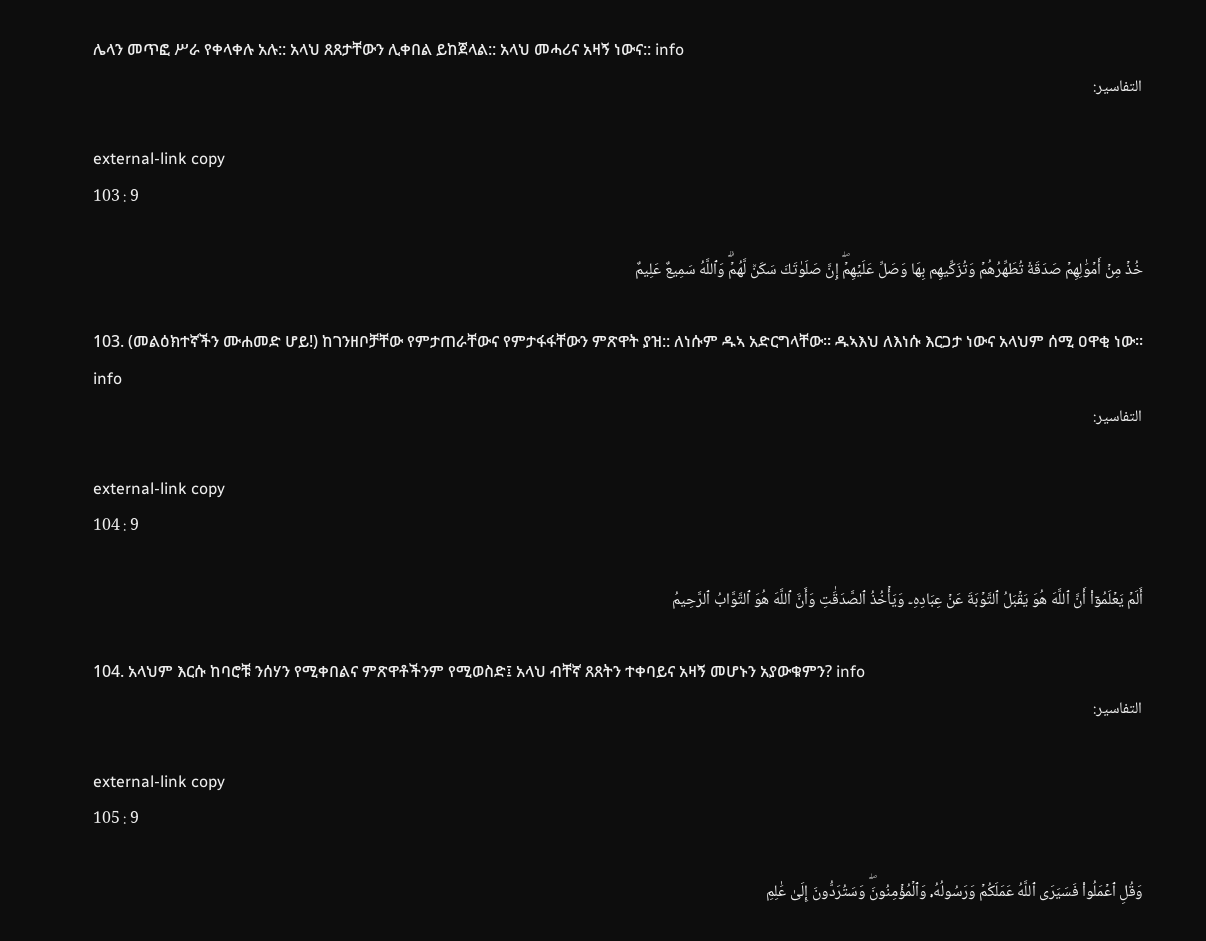ሌላን መጥፎ ሥራ የቀላቀሉ አሉ:: አላህ ጸጸታቸውን ሊቀበል ይከጀላል:: አላህ መሓሪና አዛኝ ነውና:: info
التفاسير:

external-link copy
103 : 9

خُذۡ مِنۡ أَمۡوَٰلِهِمۡ صَدَقَةٗ تُطَهِّرُهُمۡ وَتُزَكِّيهِم بِهَا وَصَلِّ عَلَيۡهِمۡۖ إِنَّ صَلَوٰتَكَ سَكَنٞ لَّهُمۡۗ وَٱللَّهُ سَمِيعٌ عَلِيمٌ

103. (መልዕክተኛችን ሙሐመድ ሆይ!) ከገንዘቦቻቸው የምታጠራቸውና የምታፋፋቸውን ምጽዋት ያዝ:: ለነሱም ዱኣ አድርግላቸው፡፡ ዱኣእህ ለእነሱ እርጋታ ነውና አላህም ሰሚ ዐዋቂ ነው፡፡ info
التفاسير:

external-link copy
104 : 9

أَلَمۡ يَعۡلَمُوٓاْ أَنَّ ٱللَّهَ هُوَ يَقۡبَلُ ٱلتَّوۡبَةَ عَنۡ عِبَادِهِۦ وَيَأۡخُذُ ٱلصَّدَقَٰتِ وَأَنَّ ٱللَّهَ هُوَ ٱلتَّوَّابُ ٱلرَّحِيمُ

104. አላህም እርሱ ከባሮቹ ንሰሃን የሚቀበልና ምጽዋቶችንም የሚወስድ፤ አላህ ብቸኛ ጸጸትን ተቀባይና አዛኝ መሆኑን አያውቁምን? info
التفاسير:

external-link copy
105 : 9

وَقُلِ ٱعۡمَلُواْ فَسَيَرَى ٱللَّهُ عَمَلَكُمۡ وَرَسُولُهُۥ وَٱلۡمُؤۡمِنُونَۖ وَسَتُرَدُّونَ إِلَىٰ عَٰلِمِ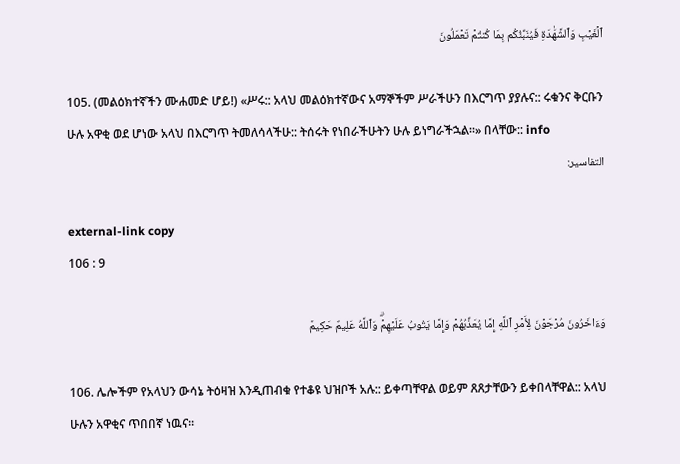ٱلۡغَيۡبِ وَٱلشَّهَٰدَةِ فَيُنَبِّئُكُم بِمَا كُنتُمۡ تَعۡمَلُونَ

105. (መልዕክተኛችን ሙሐመድ ሆይ!) «ሥሩ:: አላህ መልዕክተኛውና አማኞችም ሥራችሁን በእርግጥ ያያሉና:: ሩቁንና ቅርቡን ሁሉ አዋቂ ወደ ሆነው አላህ በእርግጥ ትመለሳላችሁ:: ትሰሩት የነበራችሁትን ሁሉ ይነግራችኋል።» በላቸው:: info
التفاسير:

external-link copy
106 : 9

وَءَاخَرُونَ مُرۡجَوۡنَ لِأَمۡرِ ٱللَّهِ إِمَّا يُعَذِّبُهُمۡ وَإِمَّا يَتُوبُ عَلَيۡهِمۡۗ وَٱللَّهُ عَلِيمٌ حَكِيمٞ

106. ሌሎችም የአላህን ውሳኔ ትዕዛዝ እንዲጠብቁ የተቆዩ ህዝቦች አሉ:: ይቀጣቸዋል ወይም ጸጸታቸውን ይቀበላቸዋል:: አላህ ሁሉን አዋቂና ጥበበኛ ነዉና፡፡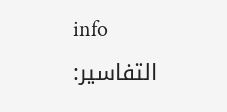info
التفاسير: